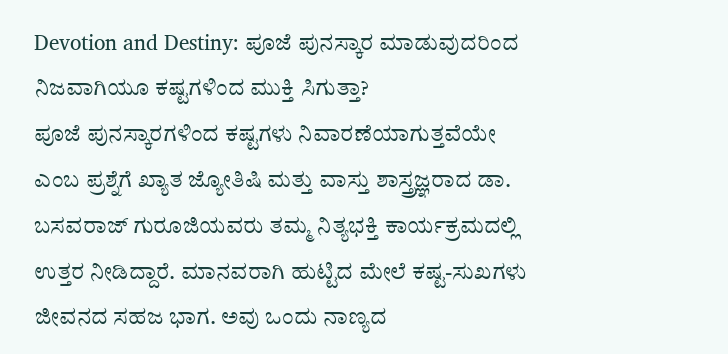Devotion and Destiny: ಪೂಜೆ ಪುನಸ್ಕಾರ ಮಾಡುವುದರಿಂದ ನಿಜವಾಗಿಯೂ ಕಷ್ಟಗಳಿಂದ ಮುಕ್ತಿ ಸಿಗುತ್ತಾ?
ಪೂಜೆ ಪುನಸ್ಕಾರಗಳಿಂದ ಕಷ್ಟಗಳು ನಿವಾರಣೆಯಾಗುತ್ತವೆಯೇ ಎಂಬ ಪ್ರಶ್ನೆಗೆ ಖ್ಯಾತ ಜ್ಯೋತಿಷಿ ಮತ್ತು ವಾಸ್ತು ಶಾಸ್ತ್ರಜ್ಞರಾದ ಡಾ. ಬಸವರಾಜ್ ಗುರೂಜಿಯವರು ತಮ್ಮ ನಿತ್ಯಭಕ್ತಿ ಕಾರ್ಯಕ್ರಮದಲ್ಲಿ ಉತ್ತರ ನೀಡಿದ್ದಾರೆ. ಮಾನವರಾಗಿ ಹುಟ್ಟಿದ ಮೇಲೆ ಕಷ್ಟ-ಸುಖಗಳು ಜೀವನದ ಸಹಜ ಭಾಗ. ಅವು ಒಂದು ನಾಣ್ಯದ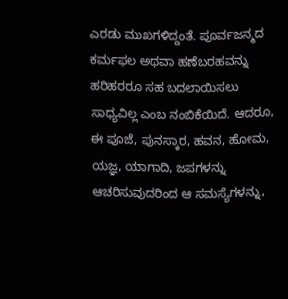ಎರಡು ಮುಖಗಳಿದ್ದಂತೆ. ಪೂರ್ವಜನ್ಮದ ಕರ್ಮಫಲ ಅಥವಾ ಹಣೆಬರಹವನ್ನು ಹರಿಹರರೂ ಸಹ ಬದಲಾಯಿಸಲು ಸಾಧ್ಯವಿಲ್ಲ ಎಂಬ ನಂಬಿಕೆಯಿದೆ. ಆದರೂ, ಈ ಪೂಜೆ, ಪುನಸ್ಕಾರ, ಹವನ, ಹೋಮ, ಯಜ್ಞ, ಯಾಗಾದಿ, ಜಪಗಳನ್ನು ಆಚರಿಸುವುದರಿಂದ ಆ ಸಮಸ್ಯೆಗಳನ್ನು,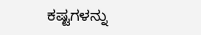ಕಷ್ಟಗಳನ್ನು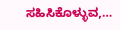ಸಹಿಸಿಕೊಳ್ಳುವ,…